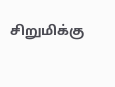சிறுமிக்கு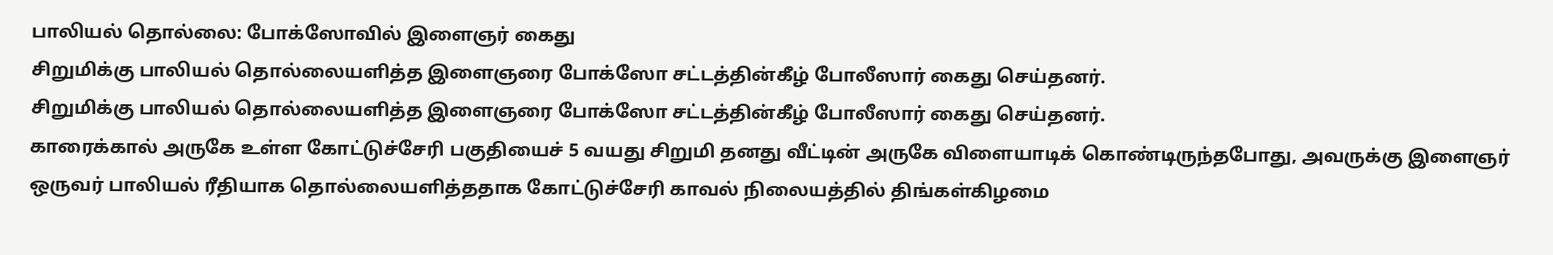பாலியல் தொல்லை: போக்ஸோவில் இளைஞர் கைது
சிறுமிக்கு பாலியல் தொல்லையளித்த இளைஞரை போக்ஸோ சட்டத்தின்கீழ் போலீஸார் கைது செய்தனர்.
சிறுமிக்கு பாலியல் தொல்லையளித்த இளைஞரை போக்ஸோ சட்டத்தின்கீழ் போலீஸார் கைது செய்தனர்.
காரைக்கால் அருகே உள்ள கோட்டுச்சேரி பகுதியைச் 5 வயது சிறுமி தனது வீட்டின் அருகே விளையாடிக் கொண்டிருந்தபோது, அவருக்கு இளைஞர் ஒருவர் பாலியல் ரீதியாக தொல்லையளித்ததாக கோட்டுச்சேரி காவல் நிலையத்தில் திங்கள்கிழமை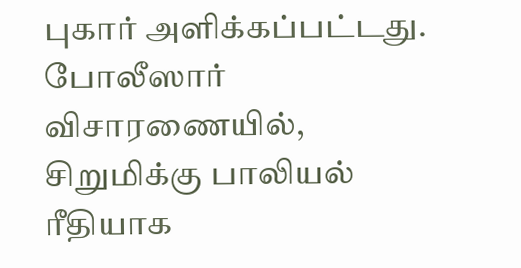புகார் அளிக்கப்பட்டது.
போலீஸார் விசாரணையில், சிறுமிக்கு பாலியல் ரீதியாக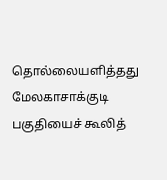தொல்லையளித்தது மேலகாசாக்குடி பகுதியைச் கூலித்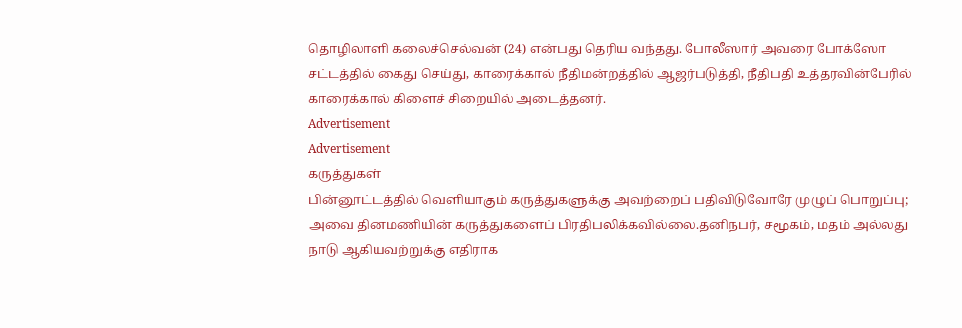தொழிலாளி கலைச்செல்வன் (24) என்பது தெரிய வந்தது. போலீஸார் அவரை போக்ஸோ சட்டத்தில் கைது செய்து, காரைக்கால் நீதிமன்றத்தில் ஆஜர்படுத்தி, நீதிபதி உத்தரவின்பேரில் காரைக்கால் கிளைச் சிறையில் அடைத்தனர்.
Advertisement
Advertisement
கருத்துகள்
பின்னூட்டத்தில் வெளியாகும் கருத்துகளுக்கு அவற்றைப் பதிவிடுவோரே முழுப் பொறுப்பு; அவை தினமணியின் கருத்துகளைப் பிரதிபலிக்கவில்லை.தனிநபர், சமூகம், மதம் அல்லது நாடு ஆகியவற்றுக்கு எதிராக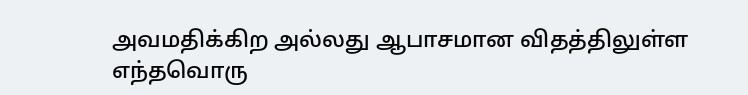அவமதிக்கிற அல்லது ஆபாசமான விதத்திலுள்ள எந்தவொரு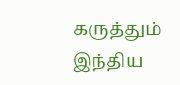கருத்தும் இந்திய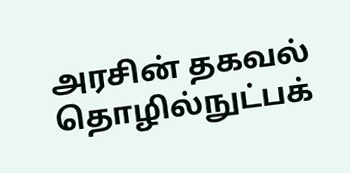அரசின் தகவல் தொழில்நுட்பக்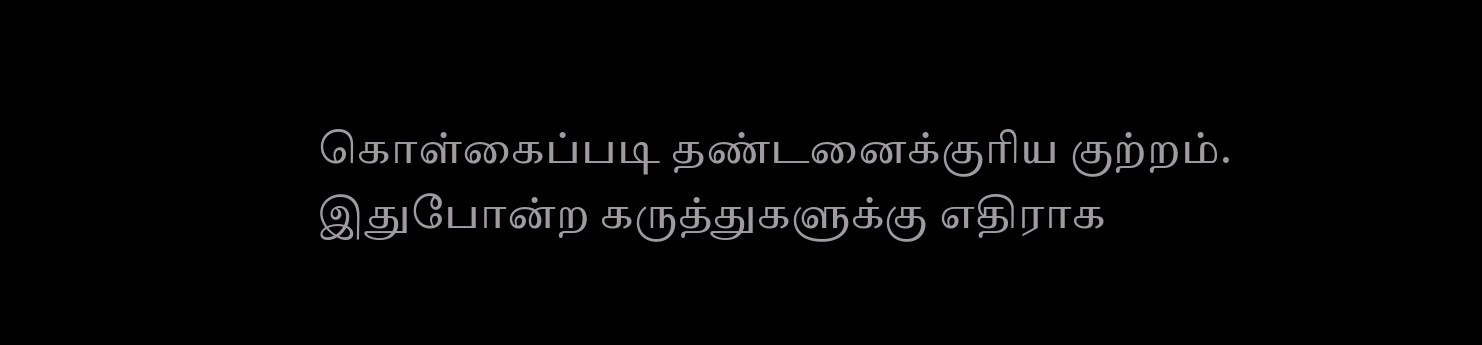கொள்கைப்படி தண்டனைக்குரிய குற்றம். இதுபோன்ற கருத்துகளுக்கு எதிராக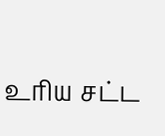உரிய சட்ட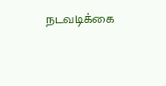நடவடிக்கை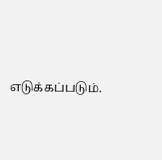எடுக்கப்படும்.